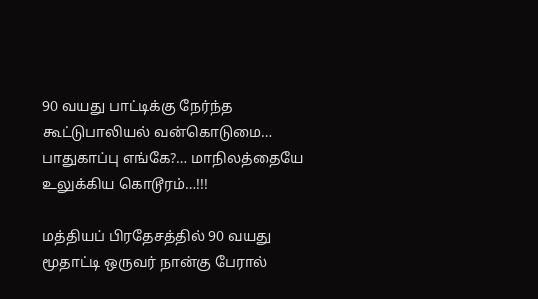90 வயது பாட்டிக்கு நேர்ந்த கூட்டுபாலியல் வன்கொடுமை… பாதுகாப்பு எங்கே?… மாநிலத்தையே உலுக்கிய கொடூரம்…!!!

மத்தியப் பிரதேசத்தில் 90 வயது மூதாட்டி ஒருவர் நான்கு பேரால்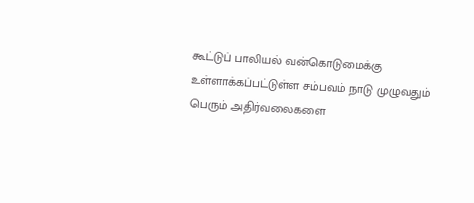கூட்டுப் பாலியல் வன்கொடுமைக்கு உள்ளாக்கப்பட்டுள்ள சம்பவம் நாடு முழுவதும் பெரும் அதிர்வலைகளை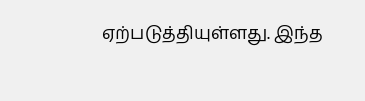ஏற்படுத்தியுள்ளது. இந்த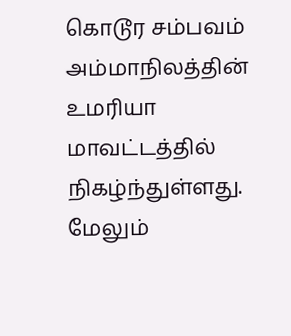கொடூர சம்பவம் அம்மாநிலத்தின் உமரியா மாவட்டத்தில் நிகழ்ந்துள்ளது. மேலும்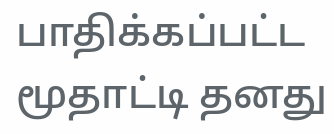பாதிக்கப்பட்ட மூதாட்டி தனது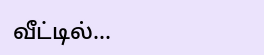வீட்டில்…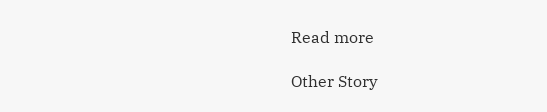Read more

Other Story